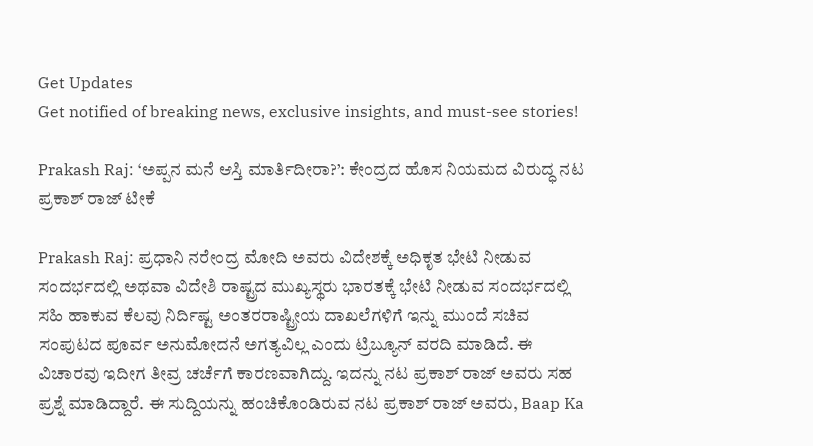Get Updates
Get notified of breaking news, exclusive insights, and must-see stories!

Prakash Raj: ‘ಅಪ್ಪನ ಮನೆ ಆಸ್ತಿ ಮಾರ್ತಿದೀರಾ?’: ಕೇಂದ್ರದ ಹೊಸ ನಿಯಮದ ವಿರುದ್ಧ ನಟ ಪ್ರಕಾಶ್ ರಾಜ್ ಟೀಕೆ

Prakash Raj: ಪ್ರಧಾನಿ ನರೇಂದ್ರ ಮೋದಿ ಅವರು ವಿದೇಶಕ್ಕೆ ಅಧಿಕೃತ ಭೇಟಿ ನೀಡುವ ಸಂದರ್ಭದಲ್ಲಿ ಅಥವಾ ವಿದೇಶಿ ರಾಷ್ಟ್ರದ ಮುಖ್ಯಸ್ಥರು ಭಾರತಕ್ಕೆ ಭೇಟಿ ನೀಡುವ ಸಂದರ್ಭದಲ್ಲಿ ಸಹಿ ಹಾಕುವ ಕೆಲವು ನಿರ್ದಿಷ್ಟ ಅಂತರರಾಷ್ಟ್ರೀಯ ದಾಖಲೆಗಳಿಗೆ ಇನ್ನು ಮುಂದೆ ಸಚಿವ ಸಂಪುಟದ ಪೂರ್ವ ಅನುಮೋದನೆ ಅಗತ್ಯವಿಲ್ಲ ಎಂದು ಟ್ರಿಬ್ಯೂನ್ ವರದಿ ಮಾಡಿದೆ. ಈ ವಿಚಾರವು ಇದೀಗ ತೀವ್ರ ಚರ್ಚೆಗೆ ಕಾರಣವಾಗಿದ್ದು. ಇದನ್ನು ನಟ ಪ್ರಕಾಶ್ ರಾಜ್ ಅವರು ಸಹ ಪ್ರಶ್ನೆ ಮಾಡಿದ್ದಾರೆ. ಈ ಸುದ್ದಿಯನ್ನು ಹಂಚಿಕೊಂಡಿರುವ ನಟ ಪ್ರಕಾಶ್ ರಾಜ್ ಅವರು, Baap Ka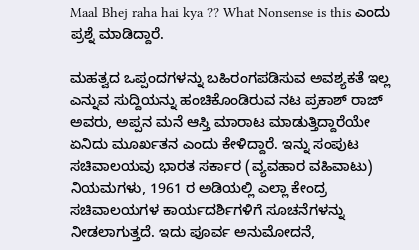Maal Bhej raha hai kya ?? What Nonsense is this ಎಂದು ಪ್ರಶ್ನೆ ಮಾಡಿದ್ದಾರೆ.

ಮಹತ್ವದ ಒಪ್ಪಂದಗಳನ್ನು ಬಹಿರಂಗಪಡಿಸುವ ಅವಶ್ಯಕತೆ ಇಲ್ಲ ಎನ್ನುವ ಸುದ್ದಿಯನ್ನು ಹಂಚಿಕೊಂಡಿರುವ ನಟ ಪ್ರಕಾಶ್ ರಾಜ್ ಅವರು, ಅಪ್ಪನ ಮನೆ ಆಸ್ತಿ ಮಾರಾಟ ಮಾಡುತ್ತಿದ್ದಾರೆಯೇ ಏನಿದು ಮೂರ್ಖತನ ಎಂದು ಕೇಳಿದ್ದಾರೆ. ಇನ್ನು ಸಂಪುಟ ಸಚಿವಾಲಯವು ಭಾರತ ಸರ್ಕಾರ (ವ್ಯವಹಾರ ವಹಿವಾಟು) ನಿಯಮಗಳು, 1961 ರ ಅಡಿಯಲ್ಲಿ ಎಲ್ಲಾ ಕೇಂದ್ರ ಸಚಿವಾಲಯಗಳ ಕಾರ್ಯದರ್ಶಿಗಳಿಗೆ ಸೂಚನೆಗಳನ್ನು ನೀಡಲಾಗುತ್ತದೆ. ಇದು ಪೂರ್ವ ಅನುಮೋದನೆ,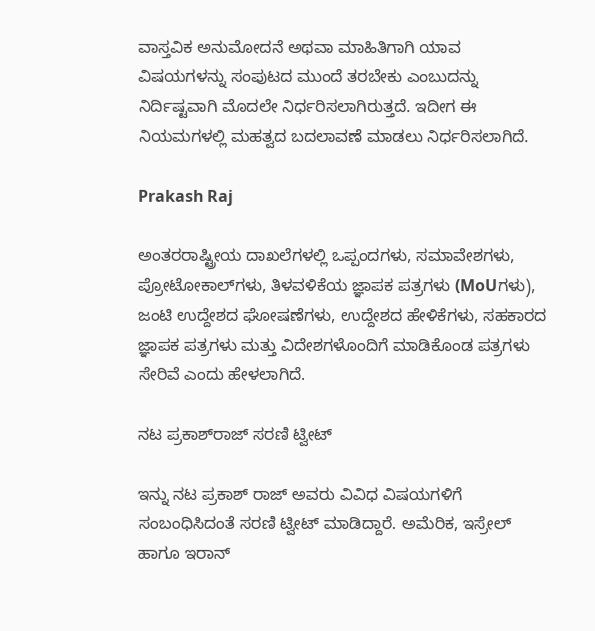ವಾಸ್ತವಿಕ ಅನುಮೋದನೆ ಅಥವಾ ಮಾಹಿತಿಗಾಗಿ ಯಾವ ವಿಷಯಗಳನ್ನು ಸಂಪುಟದ ಮುಂದೆ ತರಬೇಕು ಎಂಬುದನ್ನು ನಿರ್ದಿಷ್ಟವಾಗಿ ಮೊದಲೇ ನಿರ್ಧರಿಸಲಾಗಿರುತ್ತದೆ. ಇದೀಗ ಈ ನಿಯಮಗಳಲ್ಲಿ ಮಹತ್ವದ ಬದಲಾವಣೆ ಮಾಡಲು ನಿರ್ಧರಿಸಲಾಗಿದೆ.

Prakash Raj

ಅಂತರರಾಷ್ಟ್ರೀಯ ದಾಖಲೆಗಳಲ್ಲಿ ಒಪ್ಪಂದಗಳು, ಸಮಾವೇಶಗಳು, ಪ್ರೋಟೋಕಾಲ್‌ಗಳು, ತಿಳವಳಿಕೆಯ ಜ್ಞಾಪಕ ಪತ್ರಗಳು (MoUಗಳು), ಜಂಟಿ ಉದ್ದೇಶದ ಘೋಷಣೆಗಳು, ಉದ್ದೇಶದ ಹೇಳಿಕೆಗಳು, ಸಹಕಾರದ ಜ್ಞಾಪಕ ಪತ್ರಗಳು ಮತ್ತು ವಿದೇಶಗಳೊಂದಿಗೆ ಮಾಡಿಕೊಂಡ ಪತ್ರಗಳು ಸೇರಿವೆ ಎಂದು ಹೇಳಲಾಗಿದೆ.

ನಟ ಪ್ರಕಾಶ್‌ರಾಜ್ ಸರಣಿ ಟ್ವೀಟ್

ಇನ್ನು ನಟ ಪ್ರಕಾಶ್ ರಾಜ್ ಅವರು ವಿವಿಧ ವಿಷಯಗಳಿಗೆ ಸಂಬಂಧಿಸಿದಂತೆ ಸರಣಿ ಟ್ವೀಟ್ ಮಾಡಿದ್ದಾರೆ. ಅಮೆರಿಕ, ಇಸ್ರೇಲ್ ಹಾಗೂ ಇರಾನ್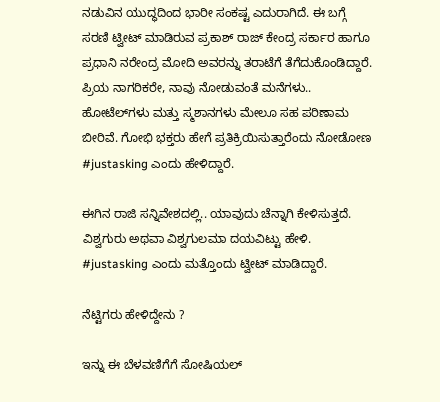ನಡುವಿನ ಯುದ್ಧದಿಂದ ಭಾರೀ ಸಂಕಷ್ಟ ಎದುರಾಗಿದೆ. ಈ ಬಗ್ಗೆ ಸರಣಿ ಟ್ವೀಟ್ ಮಾಡಿರುವ ಪ್ರಕಾಶ್ ರಾಜ್ ಕೇಂದ್ರ ಸರ್ಕಾರ ಹಾಗೂ ಪ್ರಧಾನಿ ನರೇಂದ್ರ ಮೋದಿ ಅವರನ್ನು ತರಾಟೆಗೆ ತೆಗೆದುಕೊಂಡಿದ್ದಾರೆ. ಪ್ರಿಯ ನಾಗರಿಕರೇ, ನಾವು ನೋಡುವಂತೆ ಮನೆಗಳು.. ಹೋಟೆಲ್‌ಗಳು ಮತ್ತು ಸ್ಮಶಾನಗಳು ಮೇಲೂ ಸಹ ಪರಿಣಾಮ ಬೀರಿವೆ. ಗೋಭಿ ಭಕ್ತರು ಹೇಗೆ ಪ್ರತಿಕ್ರಿಯಿಸುತ್ತಾರೆಂದು ನೋಡೋಣ #justasking ಎಂದು ಹೇಳಿದ್ದಾರೆ.

ಈಗಿನ ರಾಜಿ ಸನ್ನಿವೇಶದಲ್ಲಿ.. ಯಾವುದು ಚೆನ್ನಾಗಿ ಕೇಳಿಸುತ್ತದೆ. ವಿಶ್ವಗುರು ಅಥವಾ ವಿಶ್ವಗುಲಮಾ ದಯವಿಟ್ಟು ಹೇಳಿ. #justasking ಎಂದು ಮತ್ತೊಂದು ಟ್ವೀಟ್ ಮಾಡಿದ್ದಾರೆ.

ನೆಟ್ಟಿಗರು ಹೇಳಿದ್ದೇನು ?

ಇನ್ನು ಈ ಬೆಳವಣಿಗೆಗೆ ಸೋಷಿಯಲ್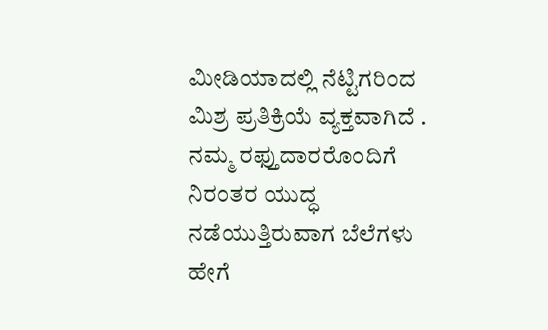ಮೀಡಿಯಾದಲ್ಲಿ ನೆಟ್ಟಿಗರಿಂದ ಮಿಶ್ರ ಪ್ರತಿಕ್ರಿಯೆ ವ್ಯಕ್ತವಾಗಿದೆ . ನಮ್ಮ ರಫ್ತುದಾರರೊಂದಿಗೆ ನಿರಂತರ ಯುದ್ಧ ನಡೆಯುತ್ತಿರುವಾಗ ಬೆಲೆಗಳು ಹೇಗೆ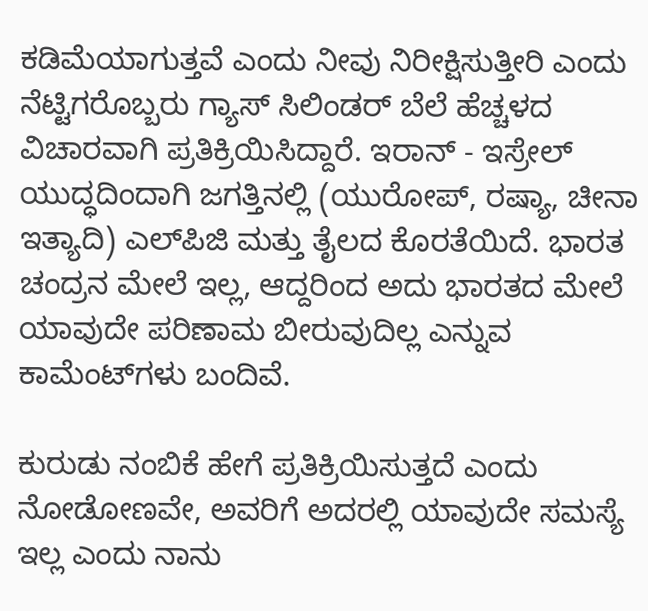ಕಡಿಮೆಯಾಗುತ್ತವೆ ಎಂದು ನೀವು ನಿರೀಕ್ಷಿಸುತ್ತೀರಿ ಎಂದು ನೆಟ್ಟಿಗರೊಬ್ಬರು ಗ್ಯಾಸ್ ಸಿಲಿಂಡರ್ ಬೆಲೆ ಹೆಚ್ಚಳದ ವಿಚಾರವಾಗಿ ಪ್ರತಿಕ್ರಿಯಿಸಿದ್ದಾರೆ. ಇರಾನ್ - ಇಸ್ರೇಲ್ ಯುದ್ಧದಿಂದಾಗಿ ಜಗತ್ತಿನಲ್ಲಿ (ಯುರೋಪ್, ರಷ್ಯಾ, ಚೀನಾ ಇತ್ಯಾದಿ) ಎಲ್‌ಪಿಜಿ ಮತ್ತು ತೈಲದ ಕೊರತೆಯಿದೆ. ಭಾರತ ಚಂದ್ರನ ಮೇಲೆ ಇಲ್ಲ, ಆದ್ದರಿಂದ ಅದು ಭಾರತದ ಮೇಲೆ ಯಾವುದೇ ಪರಿಣಾಮ ಬೀರುವುದಿಲ್ಲ ಎನ್ನುವ ಕಾಮೆಂಟ್‌ಗಳು ಬಂದಿವೆ.

ಕುರುಡು ನಂಬಿಕೆ ಹೇಗೆ ಪ್ರತಿಕ್ರಿಯಿಸುತ್ತದೆ ಎಂದು ನೋಡೋಣವೇ, ಅವರಿಗೆ ಅದರಲ್ಲಿ ಯಾವುದೇ ಸಮಸ್ಯೆ ಇಲ್ಲ ಎಂದು ನಾನು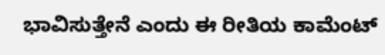ಭಾವಿಸುತ್ತೇನೆ ಎಂದು ಈ ರೀತಿಯ ಕಾಮೆಂಟ್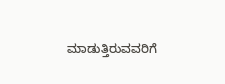ಮಾಡುತ್ತಿರುವವರಿಗೆ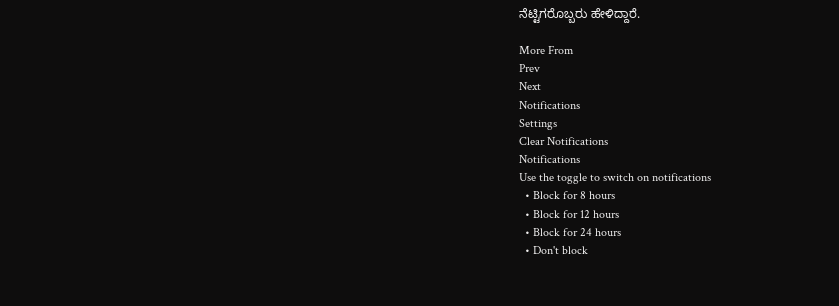ನೆಟ್ಟಿಗರೊಬ್ಬರು ಹೇಳಿದ್ದಾರೆ.

More From
Prev
Next
Notifications
Settings
Clear Notifications
Notifications
Use the toggle to switch on notifications
  • Block for 8 hours
  • Block for 12 hours
  • Block for 24 hours
  • Don't block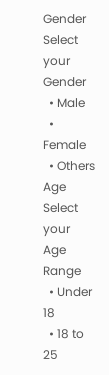Gender
Select your Gender
  • Male
  • Female
  • Others
Age
Select your Age Range
  • Under 18
  • 18 to 25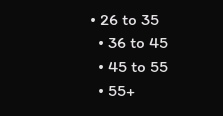• 26 to 35
  • 36 to 45
  • 45 to 55
  • 55+